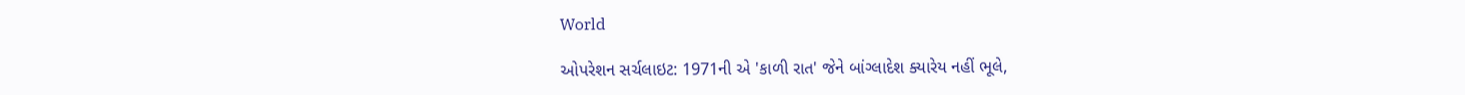World

ઓપરેશન સર્ચલાઇટ: 1971ની એ 'કાળી રાત' જેને બાંગ્લાદેશ ક્યારેય નહીં ભૂલે,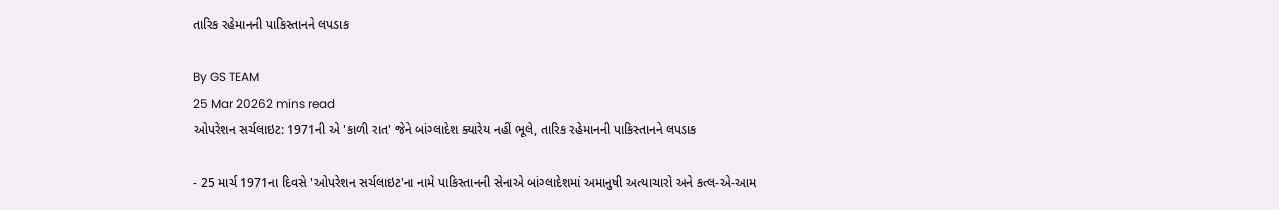તારિક રહેમાનની પાકિસ્તાનને લપડાક

By GS TEAM
25 Mar 20262 mins read
ઓપરેશન સર્ચલાઇટ: 1971ની એ 'કાળી રાત' જેને બાંગ્લાદેશ ક્યારેય નહીં ભૂલે, તારિક રહેમાનની પાકિસ્તાનને લપડાક

- 25 માર્ચ 1971ના દિવસે 'ઓપરેશન સર્ચલાઇટ'ના નામે પાકિસ્તાનની સેનાએ બાંગ્લાદેશમાં અમાનુષી અત્યાચારો અને કત્લ-એ-આમ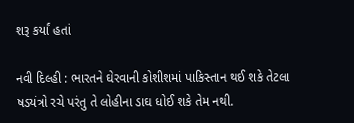શરૂ કર્યાં હતાં

નવી દિલ્હી : ભારતને ઘેરવાની કોશીશમાં પાકિસ્તાન થઈ શકે તેટલા ષડયંત્રો રચે પરંતુ તે લોહીના ડાઘ ધોઈ શકે તેમ નથી.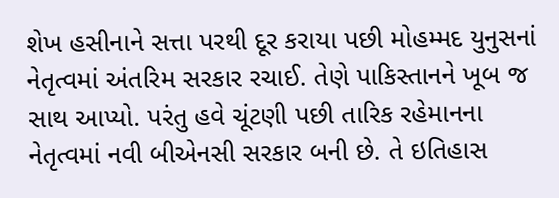શેખ હસીનાને સત્તા પરથી દૂર કરાયા પછી મોહમ્મદ યુનુસનાં નેતૃત્વમાં અંતરિમ સરકાર રચાઈ. તેણે પાકિસ્તાનને ખૂબ જ સાથ આપ્યો. પરંતુ હવે ચૂંટણી પછી તારિક રહેમાનના નેતૃત્વમાં નવી બીએનસી સરકાર બની છે. તે ઇતિહાસ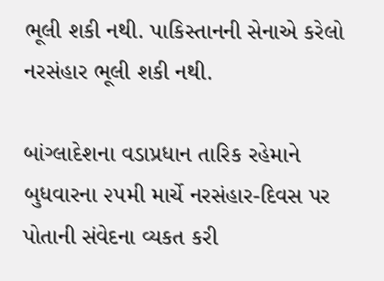ભૂલી શકી નથી. પાકિસ્તાનની સેનાએ કરેલો નરસંહાર ભૂલી શકી નથી.

બાંગ્લાદેશના વડાપ્રધાન તારિક રહેમાને બુધવારના ૨૫મી માર્ચે નરસંહાર-દિવસ પર પોતાની સંવેદના વ્યકત કરી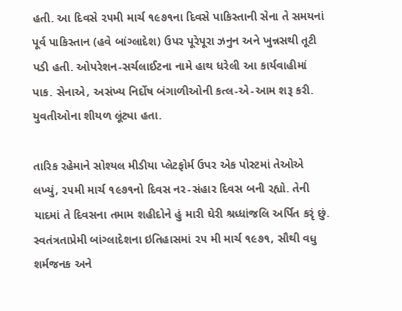હતી. આ દિવસે ૨૫મી માર્ચ ૧૯૭૧ના દિવસે પાકિસ્તાની સેના તે સમયનાં પૂર્વ પાકિસ્તાન (હવે બાંગ્લાદેશ) ઉપર પૂરેપૂરા ઝનુન અને ખુન્નસથી તૂટી પડી હતી. ઓપરેશન-સર્ચલાઈટના નામે હાથ ધરેલી આ કાર્યવાહીમાં પાક. સેનાએ, અસંખ્ય નિર્દોષ બંગાળીઓની કત્લ-એ-આમ શરૂ કરી. યુવતીઓના શીયળ લૂંટ્યા હતા.

તારિક રહેમાને સોશ્યલ મીડીયા પ્લેટફોર્મ ઉપર એક પોસ્ટમાં તેઓએ લખ્યું, ૨૫મી માર્ચ ૧૯૭૧નો દિવસ નર-સંહાર દિવસ બની રહ્યો. તેની યાદમાં તે દિવસના તમામ શહીદોને હું મારી ઘેરી શ્રધ્ધાંજલિ અર્પિત કરૃં છું. સ્વતંત્રતાપ્રેમી બાંગ્લાદેશના ઇતિહાસમાં ૨૫ મી માર્ચ ૧૯૭૧, સૌથી વધુ શર્મજનક અને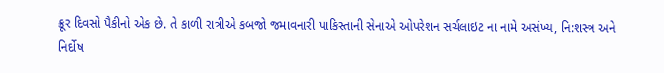ક્રૂર દિવસો પૈકીનો એક છે. તે કાળી રાત્રીએ કબજો જમાવનારી પાકિસ્તાની સેનાએ ઓપરેશન સર્ચલાઇટ ના નામે અસંખ્ય, નિ:શસ્ત્ર અને નિર્દોષ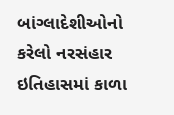બાંગ્લાદેશીઓનો કરેલો નરસંહાર ઇતિહાસમાં કાળા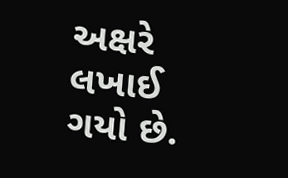અક્ષરે લખાઈ ગયો છે.